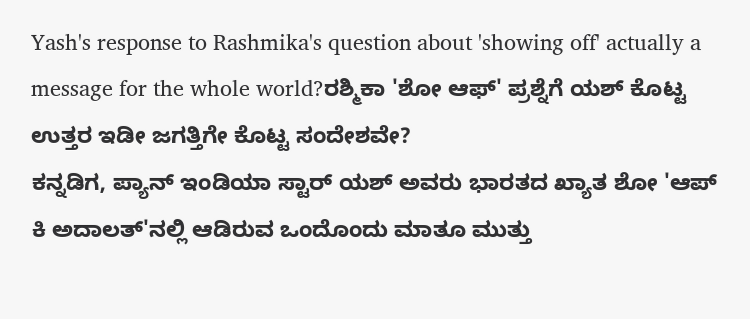Yash's response to Rashmika's question about 'showing off' actually a message for the whole world?ರಶ್ಮಿಕಾ 'ಶೋ ಆಫ್' ಪ್ರಶ್ನೆಗೆ ಯಶ್ ಕೊಟ್ಟ ಉತ್ತರ ಇಡೀ ಜಗತ್ತಿಗೇ ಕೊಟ್ಟ ಸಂದೇಶವೇ?
ಕನ್ನಡಿಗ, ಪ್ಯಾನ್ ಇಂಡಿಯಾ ಸ್ಟಾರ್ ಯಶ್ ಅವರು ಭಾರತದ ಖ್ಯಾತ ಶೋ 'ಆಪ್ ಕಿ ಅದಾಲತ್'ನಲ್ಲಿ ಆಡಿರುವ ಒಂದೊಂದು ಮಾತೂ ಮುತ್ತು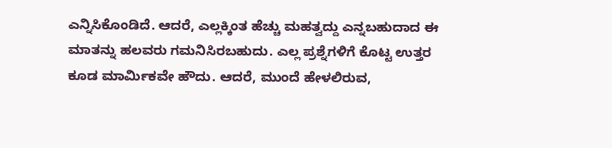ಎನ್ನಿಸಿಕೊಂಡಿದೆ. ಆದರೆ, ಎಲ್ಲಕ್ಕಿಂತ ಹೆಚ್ಚು ಮಹತ್ವದ್ದು ಎನ್ನಬಹುದಾದ ಈ ಮಾತನ್ನು ಹಲವರು ಗಮನಿಸಿರಬಹುದು. ಎಲ್ಲ ಪ್ರಶ್ನೆಗಳಿಗೆ ಕೊಟ್ಟ ಉತ್ತರ ಕೂಡ ಮಾರ್ಮಿಕವೇ ಹೌದು. ಆದರೆ, ಮುಂದೆ ಹೇಳಲಿರುವ,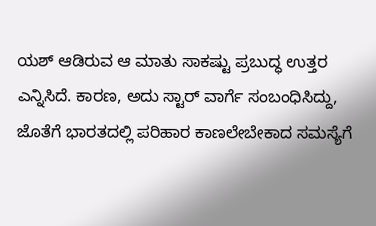ಯಶ್ ಆಡಿರುವ ಆ ಮಾತು ಸಾಕಷ್ಟು ಪ್ರಬುದ್ಧ ಉತ್ತರ ಎನ್ನಿಸಿದೆ. ಕಾರಣ, ಅದು ಸ್ಟಾರ್ ವಾರ್ಗೆ ಸಂಬಂಧಿಸಿದ್ದು, ಜೊತೆಗೆ ಭಾರತದಲ್ಲಿ ಪರಿಹಾರ ಕಾಣಲೇಬೇಕಾದ ಸಮಸ್ಯೆಗೆ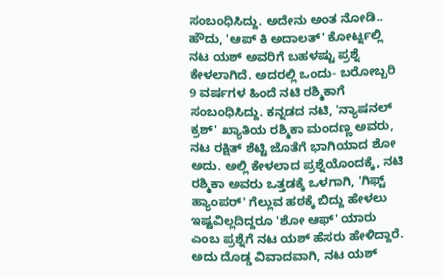ಸಂಬಂಧಿಸಿದ್ದು. ಅದೇನು ಅಂತ ನೋಡಿ..
ಹೌದು, 'ಆಪ್ ಕಿ ಅದಾಲತ್' ಕೋರ್ಟ್ನಲ್ಲಿ ನಟ ಯಶ್ ಅವರಿಗೆ ಬಹಳಷ್ಟು ಪ್ರಶ್ನೆ ಕೇಳಲಾಗಿದೆ. ಅದರಲ್ಲಿ ಒಂದು- ಬರೋಬ್ಬರಿ 9 ವರ್ಷಗಳ ಹಿಂದೆ ನಟಿ ರಶ್ಮಿಕಾಗೆ ಸಂಬಂಧಿಸಿದ್ದು. ಕನ್ನಡದ ನಟಿ, 'ನ್ಯಾಷನಲ್ ಕ್ರಶ್' ಖ್ಯಾತಿಯ ರಶ್ಮಿಕಾ ಮಂದಣ್ಣ ಅವರು, ನಟ ರಕ್ಷಿತ್ ಶೆಟ್ಟಿ ಜೊತೆಗೆ ಭಾಗಿಯಾದ ಶೋ ಅದು. ಅಲ್ಲಿ ಕೇಳಲಾದ ಪ್ರಶ್ನೆಯೊಂದಕ್ಕೆ, ನಟಿ ರಶ್ಮಿಕಾ ಅವರು ಒತ್ತಡಕ್ಕೆ ಒಳಗಾಗಿ, 'ಗಿಫ್ಟ್ ಹ್ಯಾಂಪರ್' ಗೆಲ್ಲುವ ಹಠಕ್ಕೆ ಬಿದ್ದು ಹೇಳಲು ಇಷ್ಟವಿಲ್ಲದಿದ್ದರೂ 'ಶೋ ಆಫ್' ಯಾರು ಎಂಬ ಪ್ರಶ್ನೆಗೆ ನಟ ಯಶ್ ಹೆಸರು ಹೇಳಿದ್ದಾರೆ. ಅದು ದೊಡ್ಡ ವಿವಾದವಾಗಿ, ನಟ ಯಶ್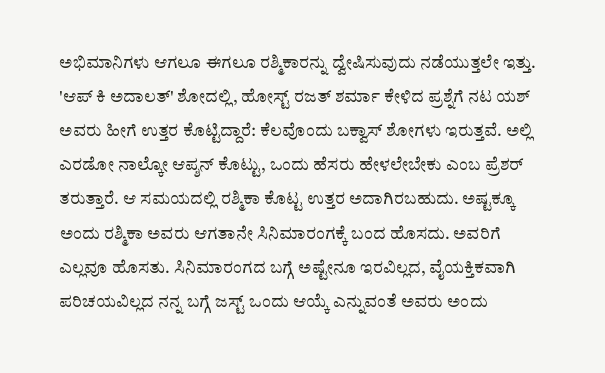ಅಭಿಮಾನಿಗಳು ಆಗಲೂ ಈಗಲೂ ರಶ್ಮಿಕಾರನ್ನು ದ್ವೇಷಿಸುವುದು ನಡೆಯುತ್ತಲೇ ಇತ್ತು.
'ಆಪ್ ಕಿ ಅದಾಲತ್' ಶೋದಲ್ಲಿ, ಹೋಸ್ಟ್ ರಜತ್ ಶರ್ಮಾ ಕೇಳಿದ ಪ್ರಶ್ನೆಗೆ ನಟ ಯಶ್ ಅವರು ಹೀಗೆ ಉತ್ತರ ಕೊಟ್ಟಿದ್ದಾರೆ: ಕೆಲವೊಂದು ಬಕ್ವಾಸ್ ಶೋಗಳು ಇರುತ್ತವೆ. ಅಲ್ಲಿ ಎರಡೋ ನಾಲ್ಕೋ ಆಪ್ಶನ್ ಕೊಟ್ಟು, ಒಂದು ಹೆಸರು ಹೇಳಲೇಬೇಕು ಎಂಬ ಪ್ರೆಶರ್ ತರುತ್ತಾರೆ. ಆ ಸಮಯದಲ್ಲಿ ರಶ್ಮಿಕಾ ಕೊಟ್ಟ ಉತ್ತರ ಅದಾಗಿರಬಹುದು. ಅಷ್ಟಕ್ಕೂ ಅಂದು ರಶ್ಮಿಕಾ ಅವರು ಆಗತಾನೇ ಸಿನಿಮಾರಂಗಕ್ಕೆ ಬಂದ ಹೊಸದು. ಅವರಿಗೆ ಎಲ್ಲವೂ ಹೊಸತು. ಸಿನಿಮಾರಂಗದ ಬಗ್ಗೆ ಅಷ್ಟೇನೂ ಇರವಿಲ್ಲದ, ವೈಯಕ್ತಿಕವಾಗಿ ಪರಿಚಯವಿಲ್ಲದ ನನ್ನ ಬಗ್ಗೆ ಜಸ್ಟ್ ಒಂದು ಆಯ್ಕೆ ಎನ್ನುವಂತೆ ಅವರು ಅಂದು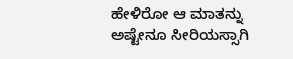ಹೇಳಿರೋ ಆ ಮಾತನ್ನು ಅಷ್ಟೇನೂ ಸೀರಿಯಸ್ಸಾಗಿ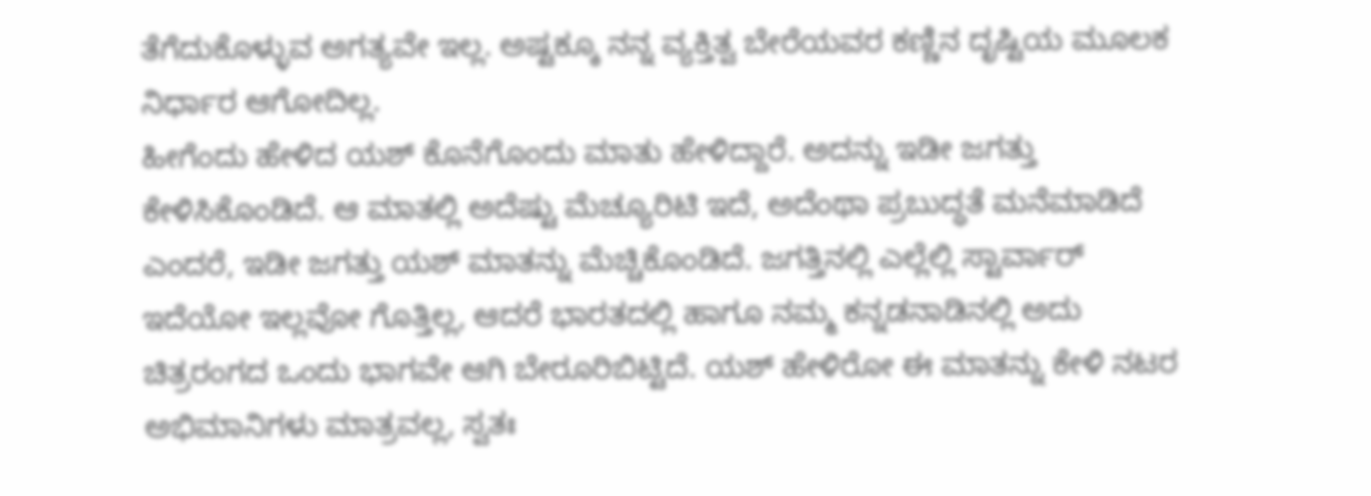ತೆಗೆದುಕೊಳ್ಳುವ ಅಗತ್ಯವೇ ಇಲ್ಲ. ಅಷ್ಟಕ್ಕೂ ನನ್ನ ವ್ಯಕ್ತಿತ್ವ ಬೇರೆಯವರ ಕಣ್ಣಿನ ದೃಷ್ಟಿಯ ಮೂಲಕ ನಿರ್ಧಾರ ಆಗೋದಿಲ್ಲ.
ಹೀಗೆಂದು ಹೇಳಿದ ಯಶ್ ಕೊನೆಗೊಂದು ಮಾತು ಹೇಳಿದ್ದಾರೆ. ಅದನ್ನು ಇಡೀ ಜಗತ್ತು ಕೇಳಿಸಿಕೊಂಡಿದೆ. ಆ ಮಾತಲ್ಲಿ ಅದೆಷ್ಟು ಮೆಚ್ಯೂರಿಟಿ ಇದೆ, ಅದೆಂಥಾ ಪ್ರಬುದ್ಧತೆ ಮನೆಮಾಡಿದೆ ಎಂದರೆ, ಇಡೀ ಜಗತ್ತು ಯಶ್ ಮಾತನ್ನು ಮೆಚ್ಚಿಕೊಂಡಿದೆ. ಜಗತ್ತಿನಲ್ಲಿ ಎಲ್ಲೆಲ್ಲಿ ಸ್ಟಾರ್ವಾರ್ ಇದೆಯೋ ಇಲ್ಲವೋ ಗೊತ್ತಿಲ್ಲ, ಆದರೆ ಭಾರತದಲ್ಲಿ ಹಾಗೂ ನಮ್ಮ ಕನ್ನಡನಾಡಿನಲ್ಲಿ ಅದು ಚಿತ್ರರಂಗದ ಒಂದು ಭಾಗವೇ ಆಗಿ ಬೇರೂರಿಬಿಟ್ಟಿದೆ. ಯಶ್ ಹೇಳಿರೋ ಈ ಮಾತನ್ನು ಕೇಳಿ ನಟರ ಅಭಿಮಾನಿಗಳು ಮಾತ್ರವಲ್ಲ, ಸ್ವತಃ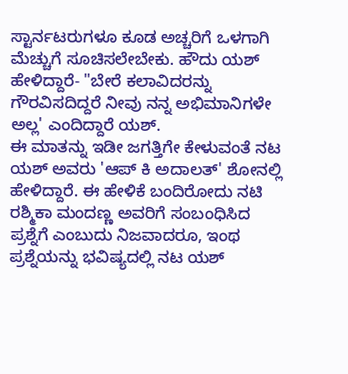ಸ್ಟಾರ್ನಟರುಗಳೂ ಕೂಡ ಅಚ್ಚರಿಗೆ ಒಳಗಾಗಿ ಮೆಚ್ಚುಗೆ ಸೂಚಿಸಲೇಬೇಕು. ಹೌದು ಯಶ್ ಹೇಳಿದ್ದಾರೆ- "ಬೇರೆ ಕಲಾವಿದರನ್ನು ಗೌರವಿಸದಿದ್ದರೆ ನೀವು ನನ್ನ ಅಭಿಮಾನಿಗಳೇ ಅಲ್ಲ' ಎಂದಿದ್ದಾರೆ ಯಶ್.
ಈ ಮಾತನ್ನು ಇಡೀ ಜಗತ್ತಿಗೇ ಕೇಳುವಂತೆ ನಟ ಯಶ್ ಅವರು 'ಆಪ್ ಕಿ ಅದಾಲತ್' ಶೋನಲ್ಲಿ ಹೇಳಿದ್ದಾರೆ. ಈ ಹೇಳಿಕೆ ಬಂದಿರೋದು ನಟಿ ರಶ್ಮಿಕಾ ಮಂದಣ್ಣ ಅವರಿಗೆ ಸಂಬಂಧಿಸಿದ ಪ್ರಶ್ನೆಗೆ ಎಂಬುದು ನಿಜವಾದರೂ, ಇಂಥ ಪ್ರಶ್ನೆಯನ್ನು ಭವಿಷ್ಯದಲ್ಲಿ ನಟ ಯಶ್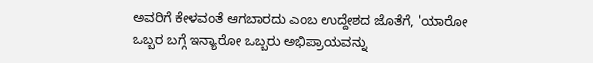ಅವರಿಗೆ ಕೇಳವಂತೆ ಆಗಬಾರದು ಎಂಬ ಉದ್ದೇಶದ ಜೊತೆಗೆ, 'ಯಾರೋ ಒಬ್ಬರ ಬಗ್ಗೆ ಇನ್ಯಾರೋ ಒಬ್ಬರು ಅಭಿಪ್ರಾಯವನ್ನು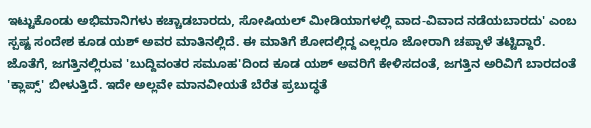ಇಟ್ಟುಕೊಂಡು ಅಭಿಮಾನಿಗಳು ಕಚ್ಚಾಡಬಾರದು, ಸೋಷಿಯಲ್ ಮೀಡಿಯಾಗಳಲ್ಲಿ ವಾದ-ವಿವಾದ ನಡೆಯಬಾರದು' ಎಂಬ ಸ್ಪಷ್ಟ ಸಂದೇಶ ಕೂಡ ಯಶ್ ಅವರ ಮಾತಿನಲ್ಲಿದೆ. ಈ ಮಾತಿಗೆ ಶೋದಲ್ಲಿದ್ದ ಎಲ್ಲರೂ ಜೋರಾಗಿ ಚಪ್ಪಾಳೆ ತಟ್ಟಿದ್ದಾರೆ. ಜೊತೆಗೆ, ಜಗತ್ತಿನಲ್ಲಿರುವ 'ಬುದ್ದಿವಂತರ ಸಮೂಹ'ದಿಂದ ಕೂಡ ಯಶ್ ಅವರಿಗೆ ಕೇಳಿಸದಂತೆ, ಜಗತ್ತಿನ ಅರಿವಿಗೆ ಬಾರದಂತೆ 'ಕ್ಲಾಪ್ಸ್' ಬೀಳುತ್ತಿದೆ. ಇದೇ ಅಲ್ಲವೇ ಮಾನವೀಯತೆ ಬೆರೆತ ಪ್ರಬುದ್ಧತೆ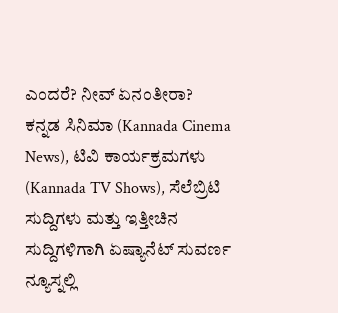ಎಂದರೆ? ನೀವ್ ಏನಂತೀರಾ?
ಕನ್ನಡ ಸಿನಿಮಾ (Kannada Cinema News), ಟಿವಿ ಕಾರ್ಯಕ್ರಮಗಳು (Kannada TV Shows), ಸೆಲೆಬ್ರಿಟಿ ಸುದ್ದಿಗಳು ಮತ್ತು ಇತ್ತೀಚಿನ ಸುದ್ದಿಗಳಿಗಾಗಿ ಏಷ್ಯಾನೆಟ್ ಸುವರ್ಣ ನ್ಯೂಸ್ನಲ್ಲಿ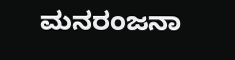ಮನರಂಜನಾ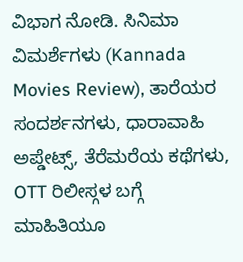ವಿಭಾಗ ನೋಡಿ. ಸಿನಿಮಾ ವಿಮರ್ಶೆಗಳು (Kannada Movies Review), ತಾರೆಯರ ಸಂದರ್ಶನಗಳು, ಧಾರಾವಾಹಿ ಅಪ್ಡೇಟ್ಸ್, ತೆರೆಮರೆಯ ಕಥೆಗಳು, OTT ರಿಲೀಸ್ಗಳ ಬಗ್ಗೆ ಮಾಹಿತಿಯೂ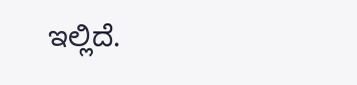ಇಲ್ಲಿದೆ.